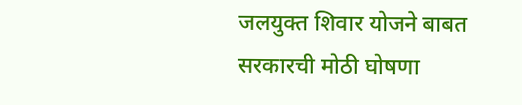जलयुक्त शिवार योजने बाबत सरकारची मोठी घोषणा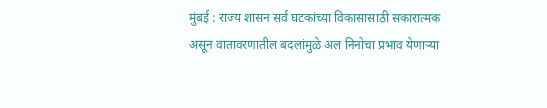मुंबई : राज्य शासन सर्व घटकांच्या विकासासाठी सकारात्मक असून वातावरणातील बदलांमुळे अल निनोचा प्रभाव येणाऱ्या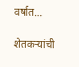वर्षात…

शेतकऱ्यांची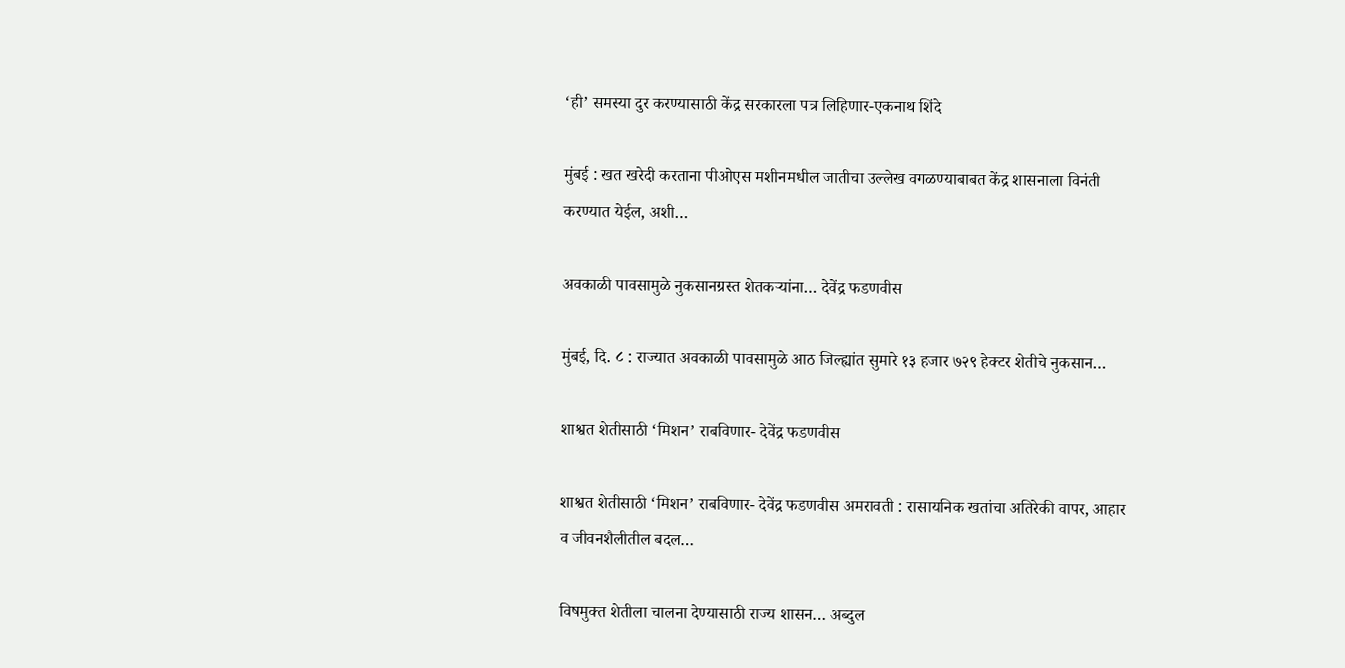‘ही’ समस्या दुर करण्यासाठी केंद्र सरकारला पत्र लिहिणार-एकनाथ शिंदे

मुंबई : खत खरेदी करताना पीओएस मशीनमधील जातीचा उल्लेख वगळण्याबाबत केंद्र शासनाला विनंती करण्यात येईल, अशी…

अवकाळी पावसामुळे नुकसानग्रस्त शेतकऱ्यांना… देवेंद्र फडणवीस

मुंबई, दि. ८ : राज्यात अवकाळी पावसामुळे आठ जिल्ह्यांत सुमारे १३ हजार ७२९ हेक्टर शेतीचे नुकसान…

शाश्वत शेतीसाठी ‘मिशन’ राबविणार- देवेंद्र फडणवीस

शाश्वत शेतीसाठी ‘मिशन’ राबविणार- देवेंद्र फडणवीस अमरावती : रासायनिक खतांचा अतिरेकी वापर, आहार व जीवनशैलीतील बदल…

विषमुक्त शेतीला चालना देण्यासाठी राज्य शासन… अब्दुल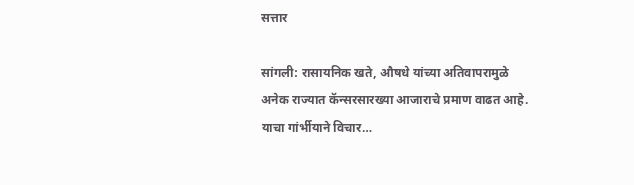सत्तार

सांगली: रासायनिक खते, औषधे यांच्या अतिवापरामुळे अनेक राज्यात कॅन्सरसारख्या आजाराचे प्रमाण वाढत आहे. याचा गांर्भीयाने विचार…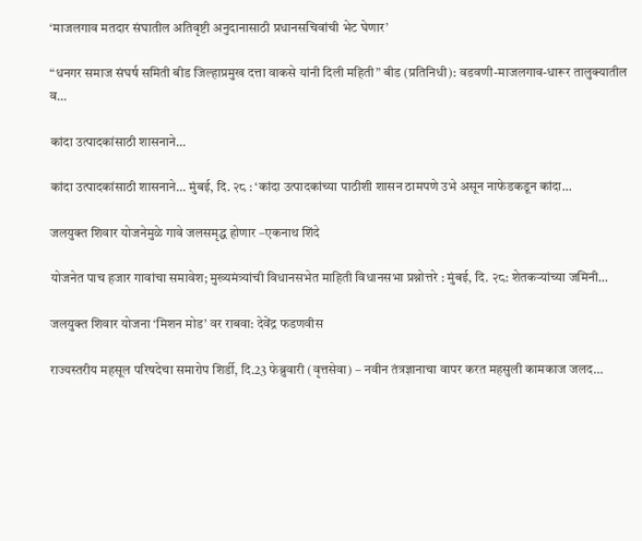‘माजलगाव मतदार संघातील अतिवृष्टी अनुदानासाठी प्रधानसचिवांची भेट घेणार’

“धनगर समाज संघर्ष समिती बीड जिल्हाप्रमुख दत्ता वाकसे यांनी दिली महिती” बीड (प्रतिनिधी): वडवणी-माजलगाव-धारूर तालुक्यातील व…

कांदा उत्पादकांसाठी शासनाने…

कांदा उत्पादकांसाठी शासनाने… मुंबई, दि. २८ : ‘कांदा उत्पादकांच्या पाठीशी शासन ठामपणे उभे असून नाफेडकडून कांदा…

जलयुक्त शिवार योजनेमुळे गावे जलसमृद्ध होणार –एकनाथ शिंदे

योजनेत पाच हजार गावांचा समावेश; मुख्यमंत्र्यांची विधानसभेत माहिती विधानसभा प्रश्नोत्तरे : मुंबई, दि. २८: शेतकऱ्यांच्या जमिनी…

जलयुक्त शिवार योजना ‘मिशन मोड’ वर राबवा: देवेंद्र फडणवीस

राज्यस्तरीय महसूल परिषदेचा समारोप शिर्डी, दि.23 फेब्रुवारी (वृत्तसेवा) – नवीन तंत्रज्ञानाचा वापर करत महसुली कामकाज जलद…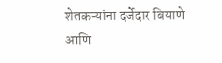शेतकऱ्यांना दर्जेदार बियाणे आणि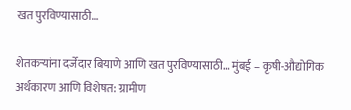खत पुरविण्यासाठी…

शेतकऱ्यांना दर्जेदार बियाणे आणि खत पुरविण्यासाठी… मुंबई – कृषी-औद्योगिक अर्थकारण आणि विशेषत: ग्रामीण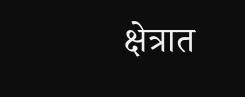क्षेत्रात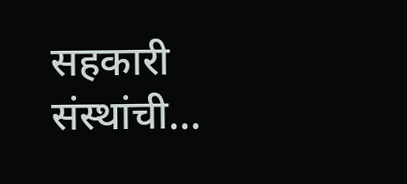सहकारी संस्थांची…